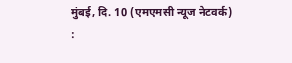मुंबई, दि. 10 (एमएमसी न्यूज नेटवर्क) :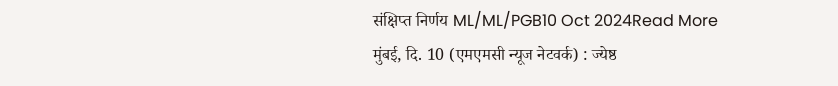संक्षिप्त निर्णय ML/ML/PGB10 Oct 2024Read More
मुंबई, दि. 10 (एमएमसी न्यूज नेटवर्क) : ज्येष्ठ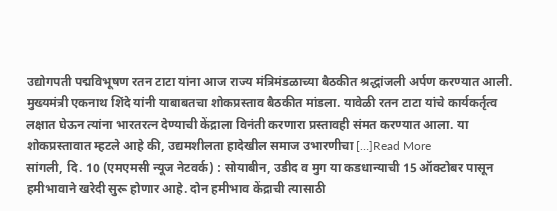उद्योगपती पद्मविभूषण रतन टाटा यांना आज राज्य मंत्रिमंडळाच्या बैठकीत श्रद्धांजली अर्पण करण्यात आली. मुख्यमंत्री एकनाथ शिंदे यांनी याबाबतचा शोकप्रस्ताव बैठकीत मांडला. यावेळी रतन टाटा यांचे कार्यकर्तृत्व लक्षात घेऊन त्यांना भारतरत्न देण्याची केंद्राला विनंती करणारा प्रस्तावही संमत करण्यात आला. या शोकप्रस्तावात म्हटले आहे की, उद्यमशीलता हादेखील समाज उभारणीचा […]Read More
सांगली, दि. 10 (एमएमसी न्यूज नेटवर्क) : सोयाबीन, उडीद व मुग या कडधान्याची 15 ऑक्टोबर पासून हमीभावाने खरेदी सुरू होणार आहे. दोन हमीभाव केंद्राची त्यासाठी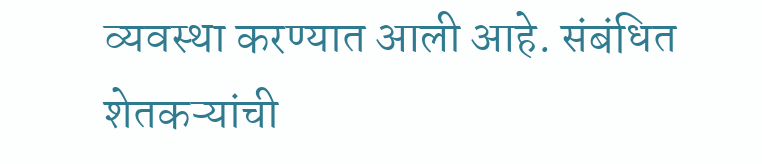व्यवस्था करण्यात आली आहे. संबंधित शेतकऱ्यांची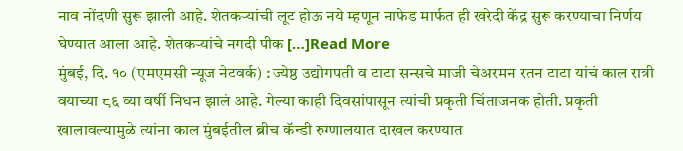नाव नोंदणी सुरू झाली आहे. शेतकऱ्यांची लूट होऊ नये म्हणून नाफेड मार्फत ही खरेदी केंद्र सुरू करण्याचा निर्णय घेण्यात आला आहे. शेतकऱ्यांचे नगदी पीक […]Read More
मुंबई, दि. १० (एमएमसी न्यूज नेटवर्क) : ज्येष्ठ उद्योगपती व टाटा सन्सचे माजी चेअरमन रतन टाटा यांचं काल रात्री वयाच्या ८६ व्या वर्षी निधन झालं आहे. गेल्या काही दिवसांपासून त्यांची प्रकृती चिंताजनक होती. प्रकृती खालावल्यामुळे त्यांना काल मुंबईतील ब्रीच कॅन्डी रुग्णालयात दाखल करण्यात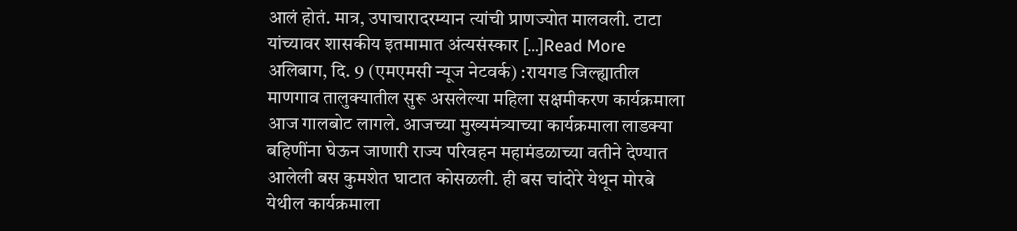आलं होतं. मात्र, उपाचारादरम्यान त्यांची प्राणज्योत मालवली. टाटा यांच्यावर शासकीय इतमामात अंत्यसंस्कार […]Read More
अलिबाग, दि. 9 (एमएमसी न्यूज नेटवर्क) :रायगड जिल्ह्यातील माणगाव तालुक्यातील सुरू असलेल्या महिला सक्षमीकरण कार्यक्रमाला आज गालबोट लागले. आजच्या मुख्यमंत्र्याच्या कार्यक्रमाला लाडक्या बहिणींना घेऊन जाणारी राज्य परिवहन महामंडळाच्या वतीने देण्यात आलेली बस कुमशेत घाटात कोसळली. ही बस चांदोरे येथून मोरबे येथील कार्यक्रमाला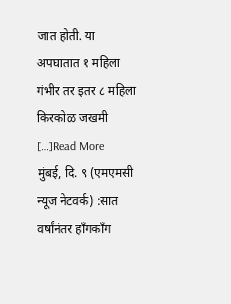जात होती. या अपघातात १ महिला गंभीर तर इतर ८ महिला किरकोळ जखमी […]Read More
मुंबई, दि. ९ (एमएमसी न्यूज नेटवर्क) :सात वर्षांनंतर हाँगकाँग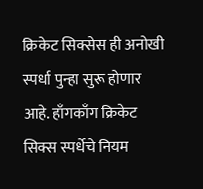क्रिकेट सिक्सेस ही अनोखी स्पर्धा पुन्हा सुरू होणार आहे. हाँगकाँग क्रिकेट सिक्स स्पर्धेचे नियम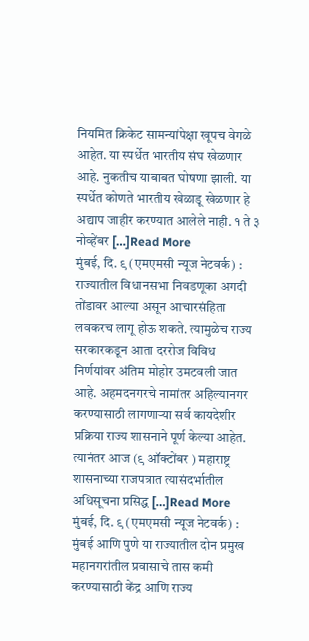नियमित क्रिकेट सामन्यांपेक्षा खूपच वेगळे आहेत. या स्पर्धेत भारतीय संघ खेळणार आहे. नुकतीच याबाबत घोषणा झाली. या स्पर्धेत कोणते भारतीय खेळाडू खेळणार हे अद्याप जाहीर करण्यात आलेले नाही. १ ते ३ नोव्हेंबर […]Read More
मुंबई, दि. ९ (एमएमसी न्यूज नेटवर्क) : राज्यातील विधानसभा निवडणूका अगदी तोंडावर आल्या असून आचारसंहिता लवकरच लागू होऊ शकते. त्यामुळेच राज्य सरकारकडून आता दररोज विविध निर्णयांवर अंतिम मोहोर उमटवली जात आहे. अहमदनगरचे नामांतर अहिल्यानगर करण्यासाठी लागणाऱ्या सर्व कायदेशीर प्रक्रिया राज्य शासनाने पूर्ण केल्या आहेत. त्यानंतर आज (९ ऑक्टोंबर ) महाराष्ट्र शासनाच्या राजपत्रात त्यासंदर्भातील अधिसूचना प्रसिद्ध […]Read More
मुंबई, दि. ९ (एमएमसी न्यूज नेटवर्क) : मुंबई आणि पुणे या राज्यातील दोन प्रमुख महानगरांतील प्रवासाचे तास कमी करण्यासाठी केंद्र आणि राज्य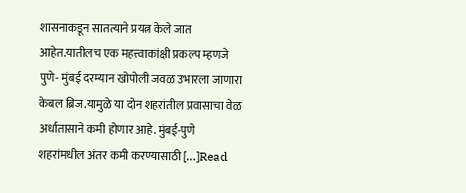शासनाकडून सातत्याने प्रयत्न केले जात आहेत.यातीलच एक महत्त्वाकांक्षी प्रकल्प म्हणजे पुणे- मुंबई दरम्यान खोपोली जवळ उभारला जाणारा केबल ब्रिज.यामुळे या दोन शहरांतील प्रवासाचा वेळ अर्धातासाने कमी होणार आहे. मुंबई-पुणे शहरांमधील अंतर कमी करण्यासाठी […]Read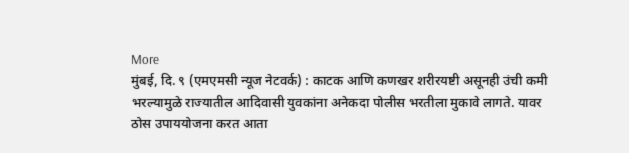More
मुंबई, दि. ९ (एमएमसी न्यूज नेटवर्क) : काटक आणि कणखर शरीरयष्टी असूनही उंची कमी भरल्यामुळे राज्यातील आदिवासी युवकांना अनेकदा पोलीस भरतीला मुकावे लागते. यावर ठोस उपाययोजना करत आता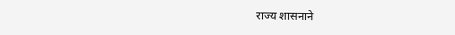राज्य शासनाने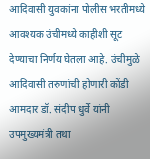आदिवासी युवकांना पोलीस भरतीमध्ये आवश्यक उंचीमध्ये काहीशी सूट देण्याचा निर्णय घेतला आहे. उंचीमुळे आदिवासी तरुणांची होणारी कोंडी आमदार डॉ. संदीप धुर्वे यांनी उपमुख्यमंत्री तथा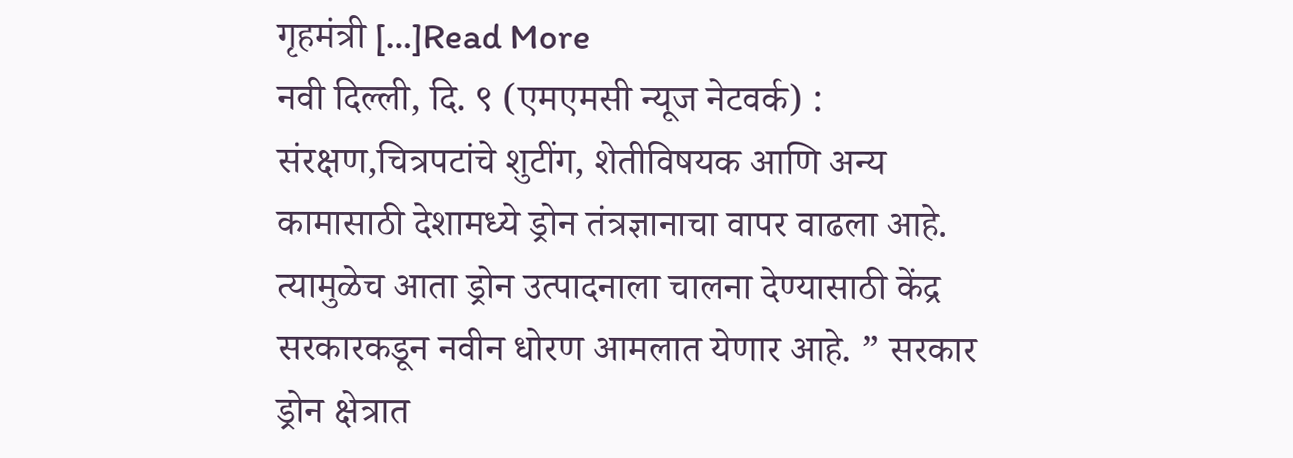गृहमंत्री […]Read More
नवी दिल्ली, दि. ९ (एमएमसी न्यूज नेटवर्क) : संरक्षण,चित्रपटांचे शुटींग, शेतीविषयक आणि अन्य कामासाठी देशामध्ये ड्रोन तंत्रज्ञानाचा वापर वाढला आहे. त्यामुळेच आता ड्रोन उत्पादनाला चालना देण्यासाठी केंद्र सरकारकडून नवीन धोरण आमलात येणार आहे. ” सरकार ड्रोन क्षेत्रात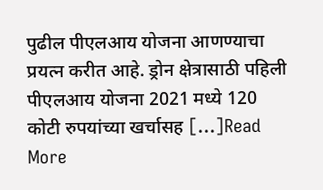पुढील पीएलआय योजना आणण्याचा प्रयत्न करीत आहे. ड्रोन क्षेत्रासाठी पहिली पीएलआय योजना 2021 मध्ये 120 कोटी रुपयांच्या खर्चासह […]Read More